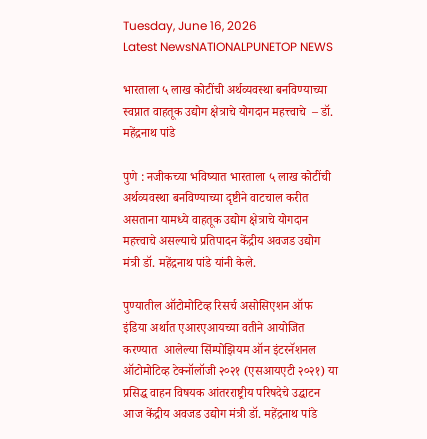Tuesday, June 16, 2026
Latest NewsNATIONALPUNETOP NEWS

भारताला ५ लाख कोटींची अर्थव्यवस्था बनविण्याच्या स्वप्नात वाहतूक उद्योग क्षेत्राचे योगदान महत्त्वाचे  – डॉ. महेंद्रनाथ पांडे

पुणे : नजीकच्या भविष्यात भारताला ५ लाख कोटींची अर्थव्यवस्था बनविण्याच्या दृष्टीने वाटचाल करीत असताना यामध्ये वाहतूक उद्योग क्षेत्राचे योगदान महत्त्वाचे असल्याचे प्रतिपादन केंद्रीय अवजड उद्योग मंत्री डॉ. महेंद्रनाथ पांडे यांनी केले.

पुण्यातील ऑटोमोटिव्ह रिसर्च असोसिएशन ऑफ इंडिया अर्थात एआरएआयच्या वतीने आयोजित करण्यात  आलेल्या सिंम्पोझियम ऑन इंटरनॅशनल ऑटोमोटिव्ह टेक्नॉलॉजी २०२१ (एसआयएटी २०२१) या प्रसिद्ध वाहन विषयक आंतरराष्ट्रीय परिषदेचे उद्घाटन आज केंद्रीय अवजड उद्योग मंत्री डॉ. महेंद्रनाथ पांडे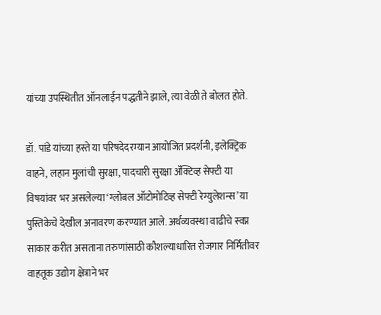यांच्या उपस्थितीत ऑनलाईन पद्धतीने झाले, त्या वेळी ते बोलत होते.

डॉ. पांडे यांच्या हस्ते या परिषदेदरम्यान आयोजित प्रदर्शनी, इलेक्ट्रिक वाहने, लहान मुलांची सुरक्षा, पादचारी सुरक्षा ॲक्टिव्ह सेफ्टी या विषयांवर भर असलेल्या ‘ग्लोबल ऑटोमोटिव्ह सेफ्टी रेग्युलेशन्स’ या पुस्तिकेचे देखील अनावरण करण्यात आले. अर्थव्यवस्था वाढीचे स्वप्न साकार करीत असताना तरुणांसाठी कौशल्याधारित रोजगार निर्मितीवर वाहतूक उद्योग क्षेत्राने भर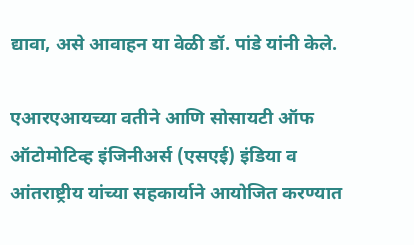द्यावा, असे आवाहन या वेळी डॉ. पांडे यांनी केले.

एआरएआयच्या वतीने आणि सोसायटी ऑफ ऑटोमोटिव्ह इंजिनीअर्स (एसएई) इंडिया व आंतराष्ट्रीय यांच्या सहकार्याने आयोजित करण्यात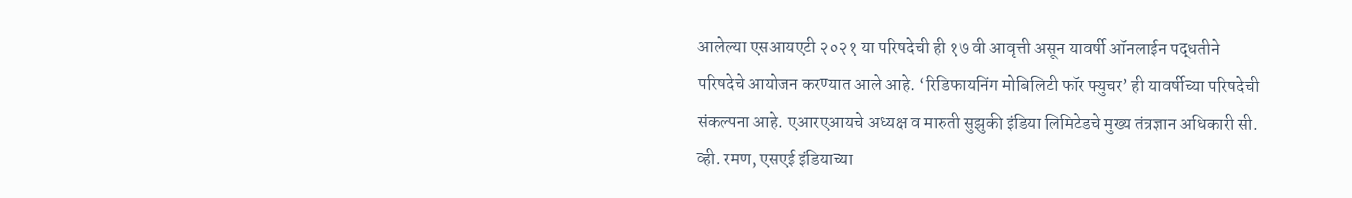आलेल्या एसआयएटी २०२१ या परिषदेची ही १७ वी आवृत्ती असून यावर्षी ऑनलाईन पद्धतीने परिषदेचे आयोजन करण्यात आले आहे. ‘रिडिफायनिंग मोबिलिटी फॉर फ्युचर’ ही यावर्षीच्या परिषदेची संकल्पना आहे. एआरएआयचे अध्यक्ष व मारुती सुझुकी इंडिया लिमिटेडचे मुख्य तंत्रज्ञान अधिकारी सी. व्ही. रमण, एसएई इंडियाच्या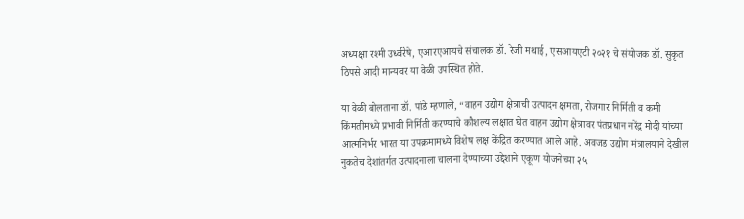अध्यक्षा रश्मी उर्ध्वरेषे, एआरएआयचे संचालक डॉ. रेजी मथाई, एसआयएटी २०२१ चे संयोजक डॉ. सुकृत ठिपसे आदी मान्यवर या वेळी उपस्थित होते.

या वेळी बोलताना डॉ. पांडे म्हणाले, “वाहन उद्योग क्षेत्राची उत्पादन क्षमता, रोजगार निर्मिती व कमी किंमतीमध्ये प्रभावी निर्मिती करण्याचे कौशल्य लक्षात घेत वाहन उद्योग क्षेत्रावर पंतप्रधान नरेंद्र मोदी यांच्या आत्मनिर्भर भारत या उपक्रमामध्ये विशेष लक्ष केंद्रित करण्यात आले आहे. अवजड उद्योग मंत्रालयाने देखील नुकतेच देशांतर्गत उत्पादनाला चालना देण्याच्या उद्देशाने एकूण योजनेच्या २५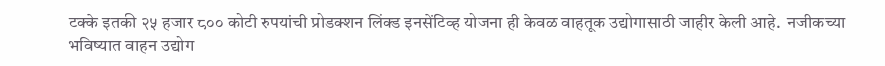टक्के इतकी २५ हजार ८०० कोटी रुपयांची प्रोडक्शन लिंक्ड इनसेंटिव्ह योजना ही केवळ वाहतूक उद्योगासाठी जाहीर केली आहे.  नजीकच्या भविष्यात वाहन उद्योग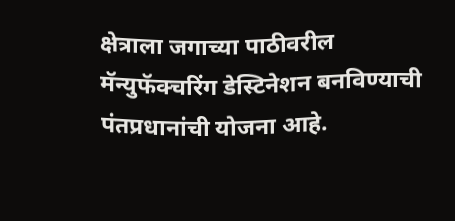क्षेत्राला जगाच्या पाठीवरील मॅन्युफॅक्चरिंग डेस्टिनेशन बनविण्याची पंतप्रधानांची योजना आहे.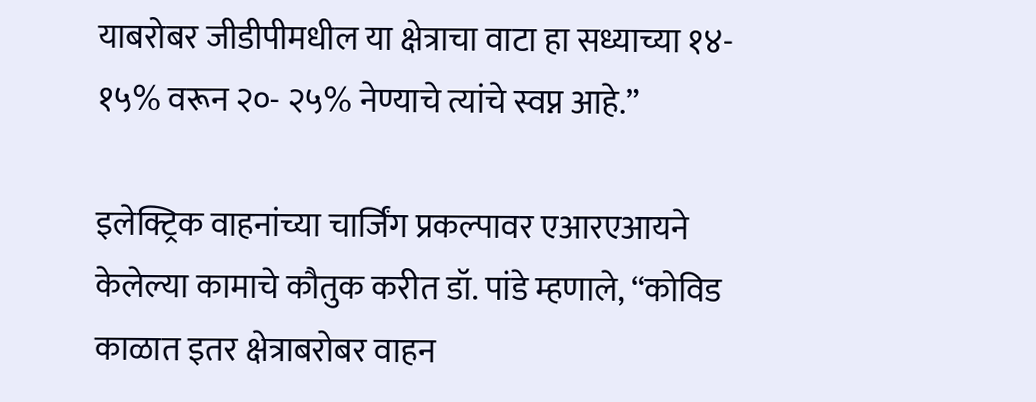याबरोबर जीडीपीमधील या क्षेत्राचा वाटा हा सध्याच्या १४- १५% वरून २०- २५% नेण्याचे त्यांचे स्वप्न आहे.”

इलेक्ट्रिक वाहनांच्या चार्जिंग प्रकल्पावर एआरएआयने केलेल्या कामाचे कौतुक करीत डॉ. पांडे म्हणाले, “कोविड काळात इतर क्षेत्राबरोबर वाहन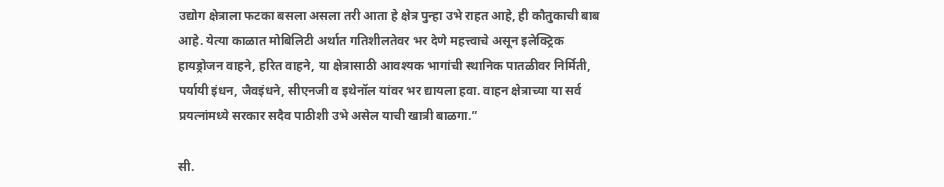उद्योग क्षेत्राला फटका बसला असला तरी आता हे क्षेत्र पुन्हा उभे राहत आहे, ही कौतुकाची बाब आहे. येत्या काळात मोबिलिटी अर्थात गतिशीलतेवर भर देणे महत्त्वाचे असून इलेक्ट्रिक हायड्रोजन वाहने, हरित वाहने, या क्षेत्रासाठी आवश्यक भागांची स्थानिक पातळीवर निर्मिती, पर्यायी इंधन, जैवइंधने, सीएनजी व इथेनॉल यांवर भर द्यायला हवा. वाहन क्षेत्राच्या या सर्व प्रयत्नांमध्ये सरकार सदैव पाठीशी उभे असेल याची खात्री बाळगा.”

सी.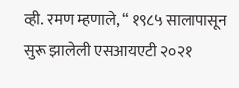व्ही. रमण म्हणाले, “ १९८५ सालापासून सुरू झालेली एसआयएटी २०२१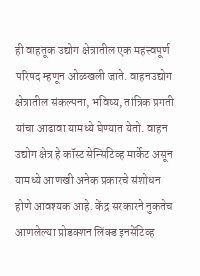ही वाहतूक उद्योग क्षेत्रातील एक महत्त्वपूर्ण परिषद म्हणून ओळखली जाते. वाहनउद्योग क्षेत्रातील संकल्पना, भविष्य, तांत्रिक प्रगती यांचा आढावा यामध्ये घेण्यात येतो. वाहन उद्योग क्षेत्र हे कॉस्ट सेन्सिटिव्ह मार्केट असून यामध्ये आणखी अनेक प्रकारचे संशोधन होणे आवश्यक आहे. केंद्र सरकारने नुकतेच आणलेल्या प्रोडक्शन लिंक्ड इनसेंटिव्ह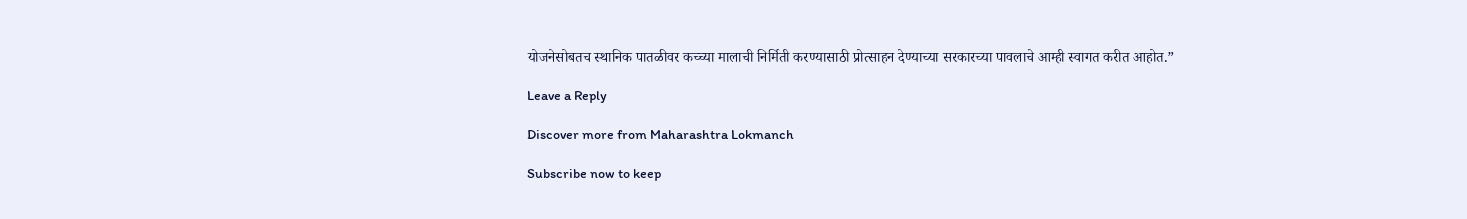योजनेसोबतच स्थानिक पातळीवर कच्च्या मालाची निर्मिती करण्यासाठी प्रोत्साहन देण्याच्या सरकारच्या पावलाचे आम्ही स्वागत करीत आहोत.”

Leave a Reply

Discover more from Maharashtra Lokmanch

Subscribe now to keep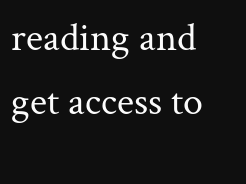reading and get access to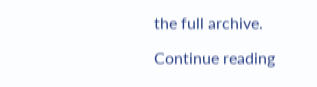the full archive.

Continue reading